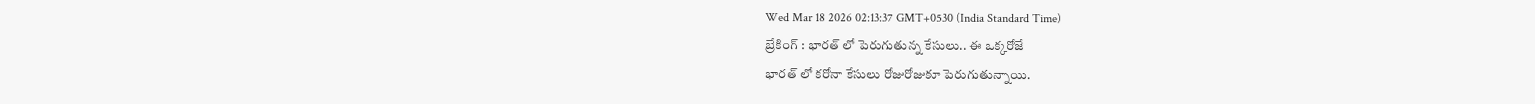Wed Mar 18 2026 02:13:37 GMT+0530 (India Standard Time)
బ్రేకింగ్ : భారత్ లో పెరుగుతున్న కేసులు.. ఈ ఒక్కరోజే
భారత్ లో కరోనా కేసులు రోజురోజుకూ పెరుగుతున్నాయి.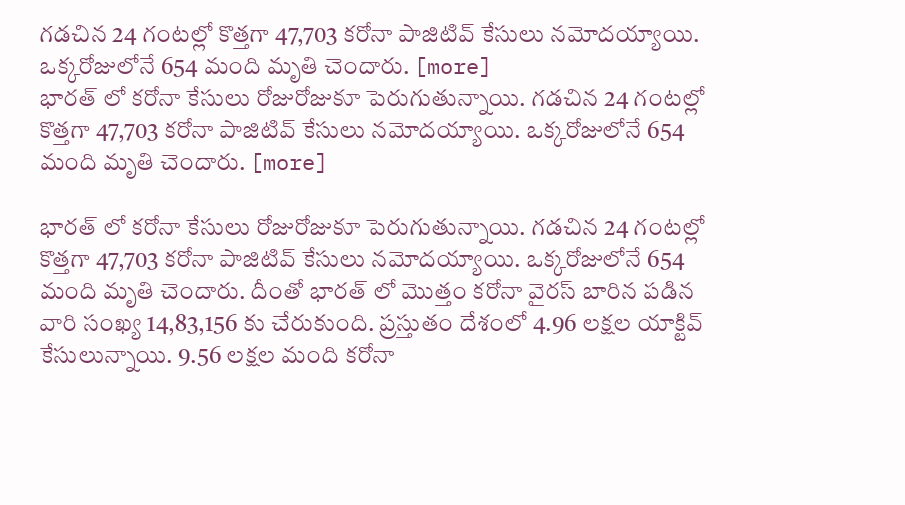గడచిన 24 గంటల్లో కొత్తగా 47,703 కరోనా పాజిటివ్ కేసులు నమోదయ్యాయి. ఒక్కరోజులోనే 654 మంది మృతి చెందారు. [more]
భారత్ లో కరోనా కేసులు రోజురోజుకూ పెరుగుతున్నాయి. గడచిన 24 గంటల్లో కొత్తగా 47,703 కరోనా పాజిటివ్ కేసులు నమోదయ్యాయి. ఒక్కరోజులోనే 654 మంది మృతి చెందారు. [more]

భారత్ లో కరోనా కేసులు రోజురోజుకూ పెరుగుతున్నాయి. గడచిన 24 గంటల్లో కొత్తగా 47,703 కరోనా పాజిటివ్ కేసులు నమోదయ్యాయి. ఒక్కరోజులోనే 654 మంది మృతి చెందారు. దీంతో భారత్ లో మొత్తం కరోనా వైరస్ బారిన పడిన వారి సంఖ్య 14,83,156 కు చేరుకుంది. ప్రస్తుతం దేశంలో 4.96 లక్షల యాక్టివ్ కేసులున్నాయి. 9.56 లక్షల మంది కరోనా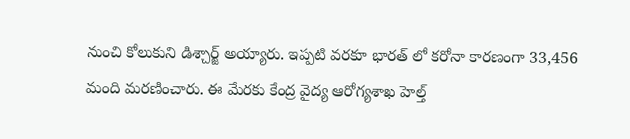నుంచి కోలుకుని డిశ్చార్జ్ అయ్యారు. ఇప్పటి వరకూ భారత్ లో కరోనా కారణంగా 33,456 మంది మరణించారు. ఈ మేరకు కేంద్ర వైద్య ఆరోగ్యశాఖ హెల్త్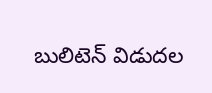బులిటెన్ విడుదల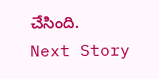చేసింది.
Next Story